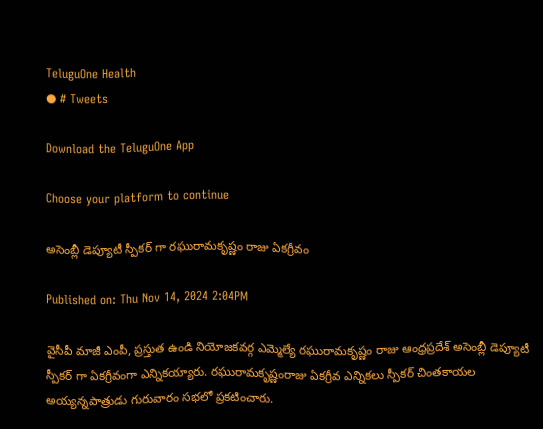TeluguOne Health
● # Tweets

Download the TeluguOne App

Choose your platform to continue

అసెంబ్లీ డెప్యూటీ స్పీకర్ గా రఘురామకృష్ణం రాజు ఏకగ్రీవం

Published on: Thu Nov 14, 2024 2:04PM

వైసీపీ మాజీ ఎంపీ, ప్రస్తుత ఉండి నియోజకవర్గ ఎమ్మెల్యే రఘురామకృష్ణం రాజు ఆంధ్రప్రదేశ్ అసెంబ్లీ డెప్యూటీ స్పీకర్ గా ఏకగ్రీవంగా ఎన్నికయ్యారు. రఘురామకృష్ణంరాజు ఏకగ్రీవ ఎన్నికలు స్పీకర్ చింతకాయల అయ్యన్నపాత్రుడు గురువారం సభలో ప్రకటించారు.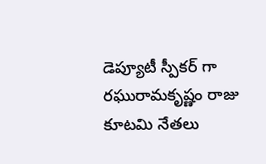డెప్యూటీ స్పీకర్ గా రఘురామకృష్ణం రాజు కూటమి నేతలు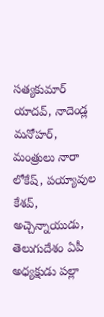సత్యకుమార్ యాదవ్, నాదెండ్ల మనోహర్, మంత్రులు నారా లోకేష్, పయ్యావుల కేశవ్, అచ్చెన్నాయుడు, తెలుగుదేశం ఏపీ అధ్యక్షుడు పల్లా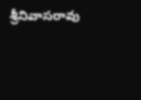శ్రీనివాసరావు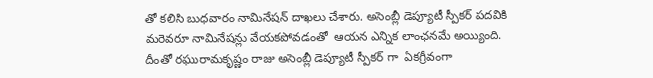తో కలిసి బుధవారం నామినేషన్ దాఖలు చేశారు. అసెంబ్లీ డెప్యూటీ స్పీకర్ పదవికి మరెవరూ నామినేషన్లు వేయకపోవడంతో  ఆయన ఎన్నిక లాంఛనమే అయ్యింది. దీంతో రఘురామకృష్ణం రాజు అసెంబ్లీ డెప్యూటీ స్పీకర్ గా  ఏకగ్రీవంగా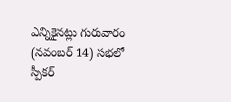ఎన్నికైనట్లు గురువారం (నవంబర్ 14) సభలో స్పీకర్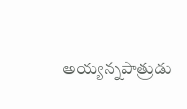అయ్యన్నపాత్రుడు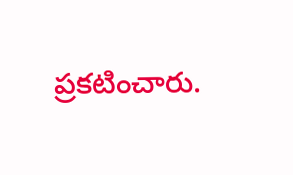ప్రకటించారు.